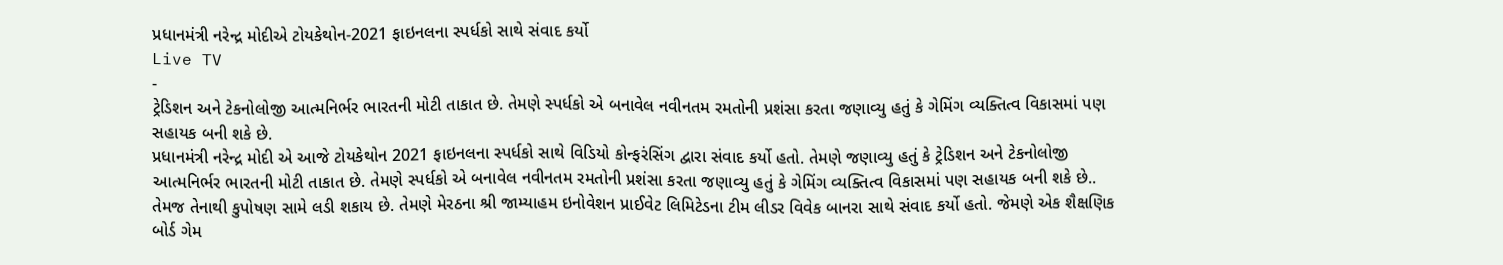પ્રધાનમંત્રી નરેન્દ્ર મોદીએ ટોયકેથોન-2021 ફાઇનલના સ્પર્ધકો સાથે સંવાદ કર્યો
Live TV
-
ટ્રેડિશન અને ટેકનોલોજી આત્મનિર્ભર ભારતની મોટી તાકાત છે. તેમણે સ્પર્ધકો એ બનાવેલ નવીનતમ રમતોની પ્રશંસા કરતા જણાવ્યુ હતું કે ગેમિંગ વ્યક્તિત્વ વિકાસમાં પણ સહાયક બની શકે છે.
પ્રધાનમંત્રી નરેન્દ્ર મોદી એ આજે ટોયકેથોન 2021 ફાઇનલના સ્પર્ધકો સાથે વિડિયો કોન્ફરંસિંગ દ્વારા સંવાદ કર્યો હતો. તેમણે જણાવ્યુ હતું કે ટ્રેડિશન અને ટેકનોલોજી આત્મનિર્ભર ભારતની મોટી તાકાત છે. તેમણે સ્પર્ધકો એ બનાવેલ નવીનતમ રમતોની પ્રશંસા કરતા જણાવ્યુ હતું કે ગેમિંગ વ્યક્તિત્વ વિકાસમાં પણ સહાયક બની શકે છે.. તેમજ તેનાથી કુપોષણ સામે લડી શકાય છે. તેમણે મેરઠના શ્રી જામ્યાહમ ઇનોવેશન પ્રાઈવેટ લિમિટેડના ટીમ લીડર વિવેક બાનરા સાથે સંવાદ કર્યો હતો. જેમણે એક શૈક્ષણિક બોર્ડ ગેમ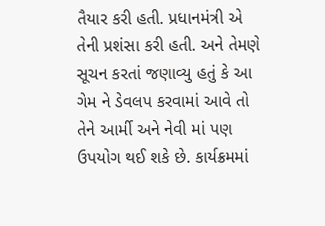તૈયાર કરી હતી. પ્રધાનમંત્રી એ તેની પ્રશંસા કરી હતી. અને તેમણે સૂચન કરતાં જણાવ્યુ હતું કે આ ગેમ ને ડેવલપ કરવામાં આવે તો તેને આર્મી અને નેવી માં પણ ઉપયોગ થઈ શકે છે. કાર્યક્રમમાં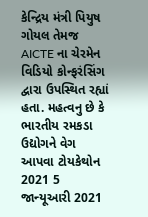કેન્દ્રિય મંત્રી પિયુષ ગોયલ તેમજ AICTE ના ચેરમેન વિડિયો કોન્ફરંસિંગ દ્વારા ઉપસ્થિત રહ્યાં હતા. મહત્વનુ છે કે ભારતીય રમકડા ઉદ્યોગને વેગ આપવા ટોયકેથોન 2021 5 જાન્યૂઆરી 2021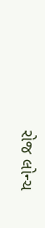રોજ લોન્ચ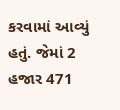કરવામાં આવ્યું હતું. જેમાં 2 હજાર 471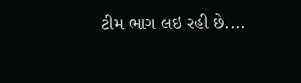ટીમ ભાગ લઇ રહી છે....